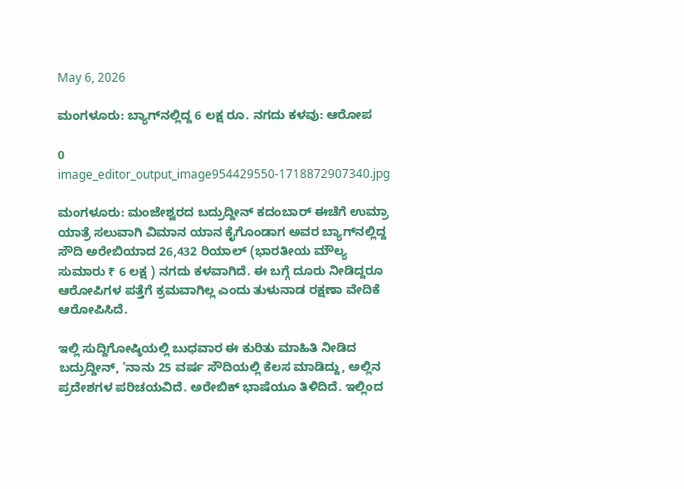May 6, 2026

ಮಂಗಳೂರು: ಬ್ಯಾಗ್‌ನಲ್ಲಿದ್ದ 6 ಲಕ್ಷ ರೂ. ನಗದು ಕಳವು: ಆರೋಪ

0
image_editor_output_image954429550-1718872907340.jpg

ಮಂಗಳೂರು: ಮಂಜೇಶ್ವರದ ಬದ್ರುದ್ದೀನ್ ಕದಂಬಾರ್ ಈಚೆಗೆ ಉಮ್ರಾ ಯಾತ್ರೆ ಸಲುವಾಗಿ ವಿಮಾನ ಯಾನ ಕೈಗೊಂಡಾಗ ಅವರ ಬ್ಯಾಗ್‌ನಲ್ಲಿದ್ದ ಸೌದಿ ಅರೇಬಿಯಾದ 26,432 ರಿಯಾಲ್ (ಭಾರತೀಯ ಮೌಲ್ಯ ಸುಮಾರು ₹ 6 ಲಕ್ಷ ) ನಗದು ಕಳವಾಗಿದೆ. ಈ ಬಗ್ಗೆ ದೂರು ನೀಡಿದ್ದರೂ ಆರೋಪಿಗಳ ಪತ್ತೆಗೆ ಕ್ರಮವಾಗಿಲ್ಲ ಎಂದು ತುಳುನಾಡ ರಕ್ಷಣಾ ವೇದಿಕೆ ಆರೋಪಿಸಿದೆ.

ಇಲ್ಲಿ ಸುದ್ದಿಗೋಷ್ಠಿಯಲ್ಲಿ ಬುಧವಾರ ಈ ಕುರಿತು ಮಾಹಿತಿ ನೀಡಿದ ಬದ್ರುದ್ದೀನ್, ‘ನಾನು 25 ವರ್ಷ ಸೌದಿಯಲ್ಲಿ ಕೆಲಸ ಮಾಡಿದ್ದು, ಅಲ್ಲಿನ ಪ್ರದೇಶಗಳ ಪರಿಚಯವಿದೆ. ಅರೇಬಿಕ್ ಭಾಷೆಯೂ ತಿಳಿದಿದೆ. ಇಲ್ಲಿಂದ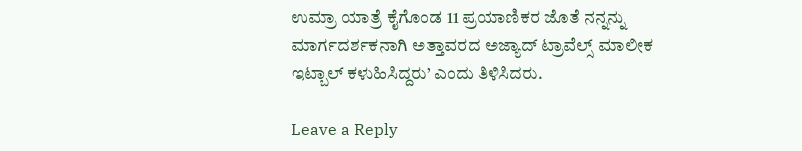ಉಮ್ರಾ ಯಾತ್ರೆ ಕೈಗೊಂಡ 11 ಪ್ರಯಾಣಿಕರ ಜೊತೆ ನನ್ನನ್ನು ಮಾರ್ಗದರ್ಶಕನಾಗಿ ಅತ್ತಾವರದ ಅಜ್ಯಾದ್ ಟ್ರಾವೆಲ್ಸ್ ಮಾಲೀಕ ಇಟ್ಬಾಲ್ ಕಳುಹಿಸಿದ್ದರು’ ಎಂದು ತಿಳಿಸಿದರು.

Leave a Reply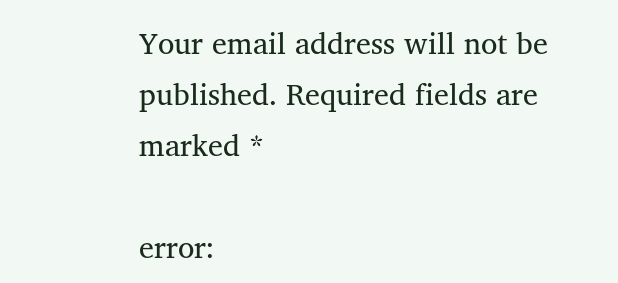Your email address will not be published. Required fields are marked *

error: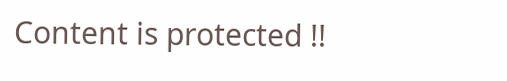Content is protected !!